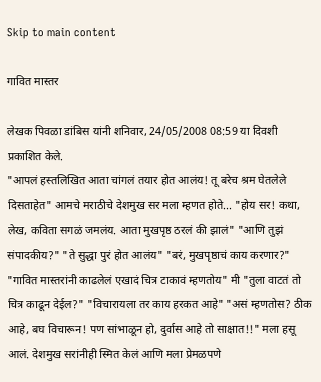Skip to main content

गावित मास्तर

लेखक पिवळा डांबिस यांनी शनिवार, 24/05/2008 08:59 या दिवशी प्रकाशित केले.
"आपलं हस्तलिखित आता चांगलं तयार होत आलंय! तू बरेच श्रम घेतलेले दिसताहेत" आमचे मराठीचे देशमुख सर मला म्हणत होते... "होय सर! कथा, लेख, कविता सगळं जमलंय. आता मुखपृष्ठ ठरलं की झालं" "आणि तुझं संपादकीय?" "ते सुद्धा पुरं होत आलंय" "बरं, मुखपृष्ठाचं काय करणार?" "गावित मास्तरांनी काढलेलं एखादं चित्र टाकावं म्हणतोय" मी "तुला वाटतं तो चित्र काढून देईल?" "विचारायला तर काय हरकत आहे" "असं म्हणतोस? ठीक आहे, बघ विचारून! पण सांभाळून हो, दुर्वास आहे तो साक्षात!!" मला हसू आलं. देशमुख सरांनीही स्मित केलं आणि मला प्रेमळपणे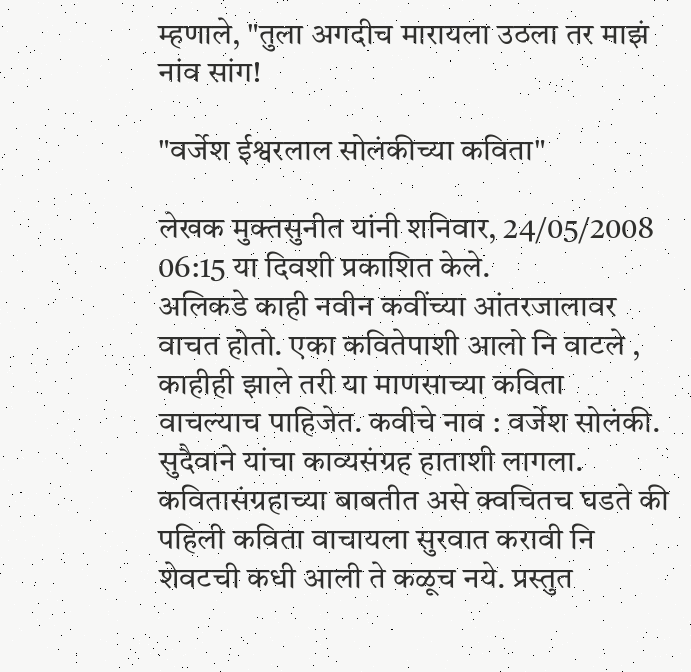म्हणाले, "तुला अगदीच मारायला उठला तर माझं नांव सांग!

"वर्जेश ईश्वरलाल सोलंकीच्या कविता"

लेखक मुक्तसुनीत यांनी शनिवार, 24/05/2008 06:15 या दिवशी प्रकाशित केले.
अलिकडे काही नवीन कवींच्या आंतरजालावर वाचत होतो. एका कवितेपाशी आलो नि वाटले , काहीही झाले तरी या माणसाच्या कविता वाचल्याच पाहिजेत. कवीचे नाव : वर्जेश सोलंकी. सुदैवाने यांचा काव्यसंग्रह हाताशी लागला. कवितासंग्रहाच्या बाबतीत असे क्वचितच घडते की पहिली कविता वाचायला सुरवात करावी नि शेवटची कधी आली ते कळूच नये. प्रस्तुत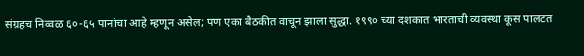संग्रहच निव्वळ ६०-६५ पानांचा आहे म्हणून असेल; पण एका बैठकीत वाचून झाला सुद्धा. १९९० च्या दशकात भारताची व्यवस्था कूस पालटत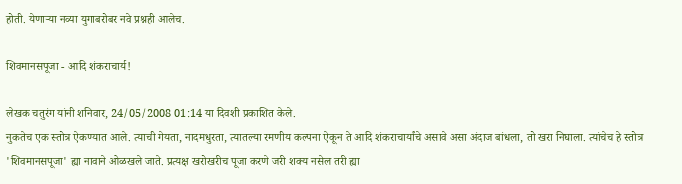होती. येणार्‍या नव्या युगाबरोबर नवे प्रश्नही आलेच.

शिवमानसपूजा - आदि शंकराचार्य!

लेखक चतुरंग यांनी शनिवार, 24/05/2008 01:14 या दिवशी प्रकाशित केले.
नुकतेच एक स्तोत्र ऐकण्यात आले. त्याची गेयता, नादमधुरता, त्यातल्या रमणीय कल्पना ऐकून ते आदि शंकराचार्यांचे असावे असा अंदाज बांधला, तो खरा निघाला. त्यांचेच हे स्तोत्र 'शिवमानसपूजा' ह्या नावाने ओळखले जाते. प्रत्यक्ष खरोखरीच पूजा करणे जरी शक्य नसेल तरी ह्या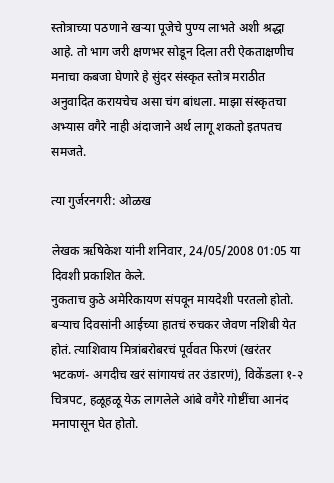स्तोत्राच्या पठणाने खर्‍या पूजेचे पुण्य लाभते अशी श्रद्धा आहे. तो भाग जरी क्षणभर सोडून दिला तरी ऐकताक्षणीच मनाचा कबजा घेणारे हे सुंदर संस्कृत स्तोत्र मराठीत अनुवादित करायचेच असा चंग बांधला. माझा संस्कृतचा अभ्यास वगैरे नाही अंदाजाने अर्थ लागू शकतो इतपतच समजते.

त्या गुर्जरनगरी: ओळख

लेखक ऋषिकेश यांनी शनिवार, 24/05/2008 01:05 या दिवशी प्रकाशित केले.
नुकताच कुठे अमेरिकायण संपवून मायदेशी परतलो होतो. बर्‍याच दिवसांनी आईच्या हातचं रुचकर जेवण नशिबी येत होतं. त्याशिवाय मित्रांबरोबरचं पूर्ववत फिरणं (खरंतर भटकणं- अगदीच खरं सांगायचं तर उंडारणं), विकेंडला १-२ चित्रपट, हळूहळू येऊ लागलेले आंबे वगैरे गोष्टींचा आनंद मनापासून घेत होतो.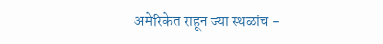अमेरिकेत राहून ज्या स्थळांच -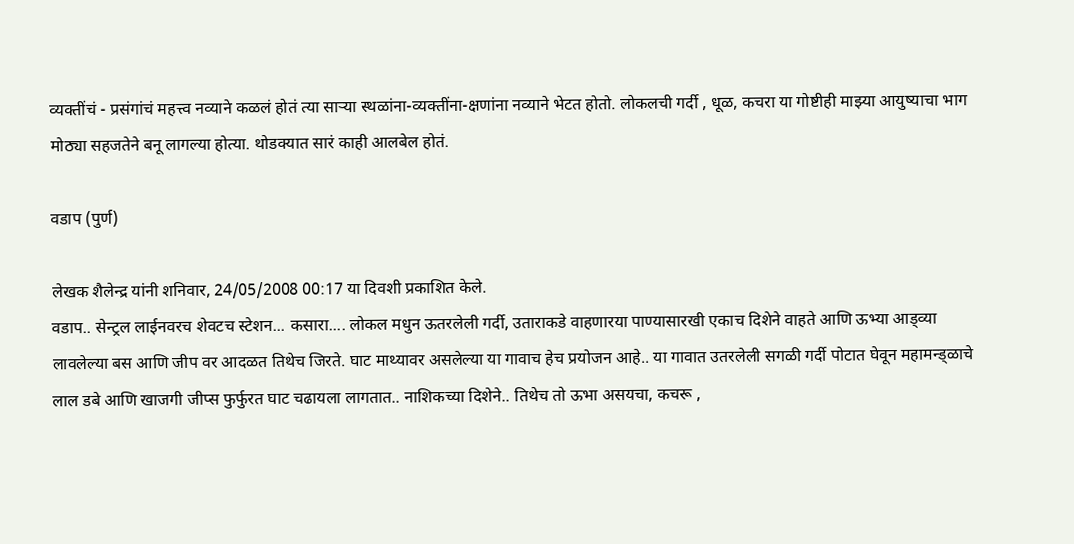व्यक्तींचं - प्रसंगांचं महत्त्व नव्याने कळलं होतं त्या सार्‍या स्थळांना-व्यक्तींना-क्षणांना नव्याने भेटत होतो. लोकलची गर्दी , धूळ, कचरा या गोष्टीही माझ्या आयुष्याचा भाग मोठ्या सहजतेने बनू लागल्या होत्या. थोडक्यात सारं काही आलबेल होतं.

वडाप (पुर्ण)

लेखक शैलेन्द्र यांनी शनिवार, 24/05/2008 00:17 या दिवशी प्रकाशित केले.
वडाप.. सेन्ट्रल लाईनवरच शेवटच स्टेशन... कसारा.... लोकल मधुन ऊतरलेली गर्दी, उताराकडे वाहणारया पाण्यासारखी एकाच दिशेने वाहते आणि ऊभ्या आड्व्या लावलेल्या बस आणि जीप वर आदळत तिथेच जिरते. घाट माथ्यावर असलेल्या या गावाच हेच प्रयोजन आहे.. या गावात उतरलेली सगळी गर्दी पोटात घेवून महामन्ड्ळाचे लाल डबे आणि खाजगी जीप्स फुर्फुरत घाट चढायला लागतात.. नाशिकच्या दिशेने.. तिथेच तो ऊभा असयचा, कचरू ,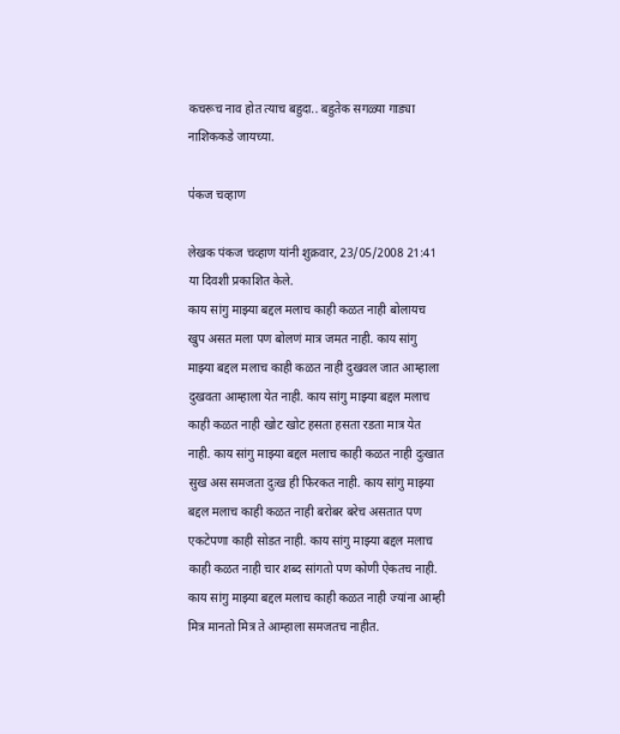कचरूच नाव होत त्याच बहुदा.. बहुतेक सगळ्या गाड्या नाशिककडे जायच्या.

प॑कज चव्हाण

लेखक पंकज चव्हाण यांनी शुक्रवार, 23/05/2008 21:41 या दिवशी प्रकाशित केले.
काय सांगु माझ्या बद्दल मलाच काही कळत नाही बोलायच खुप असत मला पण बोलणं मात्र जमत नाही. काय सांगु माझ्या बद्दल मलाच काही कळत नाही दुखवल जात आम्हाला दुखवता आम्हाला येत नाही. काय सांगु माझ्या बद्दल मलाच काही कळत नाही खोट खोट हसता हसता रडता मात्र येत नाही. काय सांगु माझ्या बद्दल मलाच काही कळत नाही दुःखात सुख अस समजता दुःख ही फिरकत नाही. काय सांगु माझ्या बद्दल मलाच काही कळत नाही बरोबर बरेच असतात पण एकटेपणा काही सोडत नाही. काय सांगु माझ्या बद्दल मलाच काही कळत नाही चार शब्द सांगतो पण कोणी ऐकतच नाही. काय सांगु माझ्या बद्दल मलाच काही कळत नाही ज्यांना आम्ही मित्र मानतो मित्र ते आम्हाला समजतच नाहीत.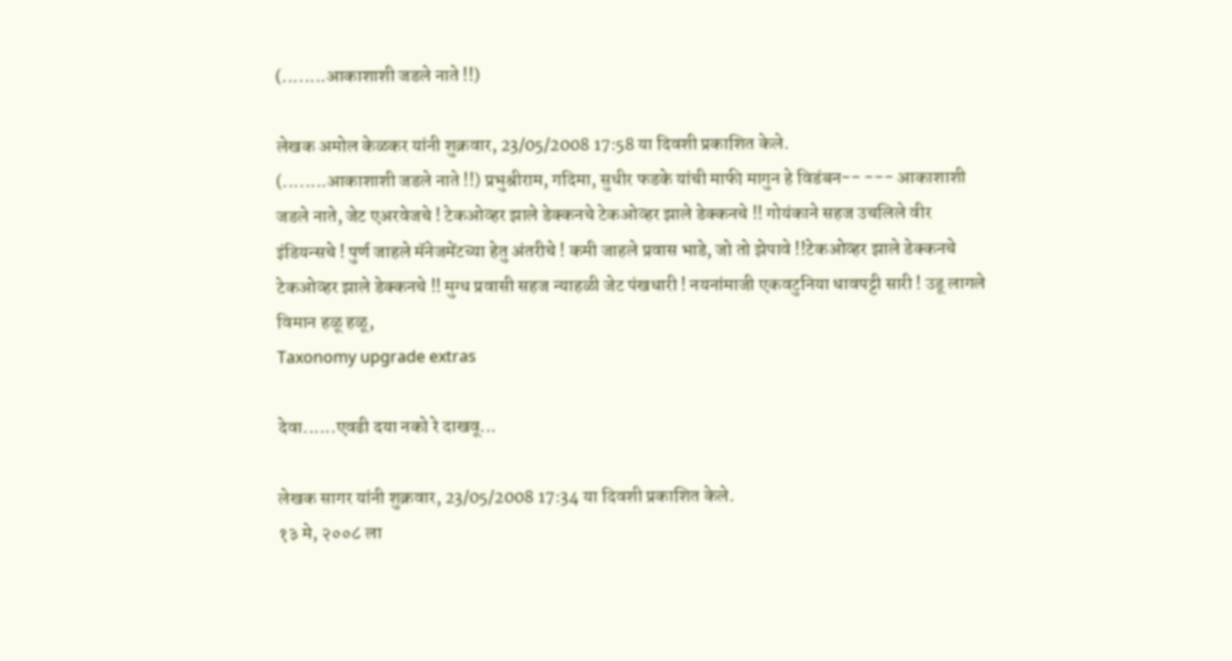(........आकाशाशी जडले नाते !!)

लेखक अमोल केळकर यांनी शुक्रवार, 23/05/2008 17:58 या दिवशी प्रकाशित केले.
(........आकाशाशी जडले नाते !!) प्रभुश्रीराम, गदिमा, सुधीर फडके यांची माफी मागुन हे विडंबन-- --- आकाशाशी जडले नाते, जेट एअरवेजचे ! टेकओव्हर झाले डेक्कनचे टेकओव्हर झाले डेक्कनचे !! गोयंकाने सहज उचलिले वीर इंडियन्सचे ! पुर्ण जाहले मॅनेजमेंटच्या हेतु अंतरीचे ! कमी जाहले प्रवास भाडे, जो तो झेपावे !!टेकओव्हर झाले डेक्कनचे टेकओव्हर झाले डेक्कनचे !! मुग्ध प्रवासी सहज न्याहळी जेट पंखधारी ! नयनांमाजी एकवटुनिया धावपट्टी सारी ! उडू लागले विमान हळू हळू,
Taxonomy upgrade extras

देवा......एवढी दया नको रे दाखवू...

लेखक सागर यांनी शुक्रवार, 23/05/2008 17:34 या दिवशी प्रकाशित केले.
१३ मे, २००८ ला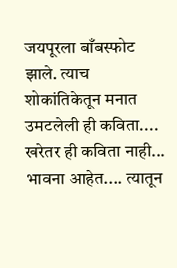जयपूरला बाँबस्फोट झाले. त्याच शोकांतिकेतून मनात उमटलेली ही कविता.... खरेतर ही कविता नाही... भावना आहेत.... त्यातून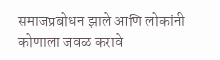समाजप्रबोधन झाले आणि लोकांनी कोणाला जवळ करावे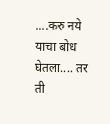....करु नये याचा बोध घेतला.... तर ती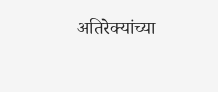अतिरेक्यांच्या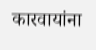कारवायांना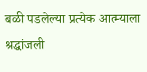बळी पडलेल्या प्रत्येक आत्म्याला श्रद्धांजली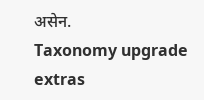असेन.
Taxonomy upgrade extras